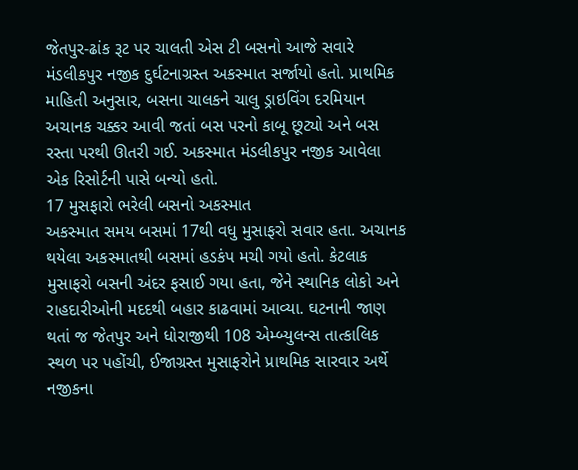જેતપુર-ઢાંક રૂટ પર ચાલતી એસ ટી બસનો આજે સવારે મંડલીકપુર નજીક દુર્ઘટનાગ્રસ્ત અકસ્માત સર્જાયો હતો. પ્રાથમિક માહિતી અનુસાર, બસના ચાલકને ચાલુ ડ્રાઇવિંગ દરમિયાન અચાનક ચક્કર આવી જતાં બસ પરનો કાબૂ છૂટ્યો અને બસ રસ્તા પરથી ઊતરી ગઈ. અકસ્માત મંડલીકપુર નજીક આવેલા એક રિસોર્ટની પાસે બન્યો હતો.
17 મુસફારો ભરેલી બસનો અકસ્માત
અકસ્માત સમય બસમાં 17થી વધુ મુસાફરો સવાર હતા. અચાનક થયેલા અકસ્માતથી બસમાં હડકંપ મચી ગયો હતો. કેટલાક મુસાફરો બસની અંદર ફસાઈ ગયા હતા, જેને સ્થાનિક લોકો અને રાહદારીઓની મદદથી બહાર કાઢવામાં આવ્યા. ઘટનાની જાણ થતાં જ જેતપુર અને ધોરાજીથી 108 એમ્બ્યુલન્સ તાત્કાલિક સ્થળ પર પહોંચી, ઈજાગ્રસ્ત મુસાફરોને પ્રાથમિક સારવાર અર્થે નજીકના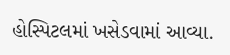હોસ્પિટલમાં ખસેડવામાં આવ્યા.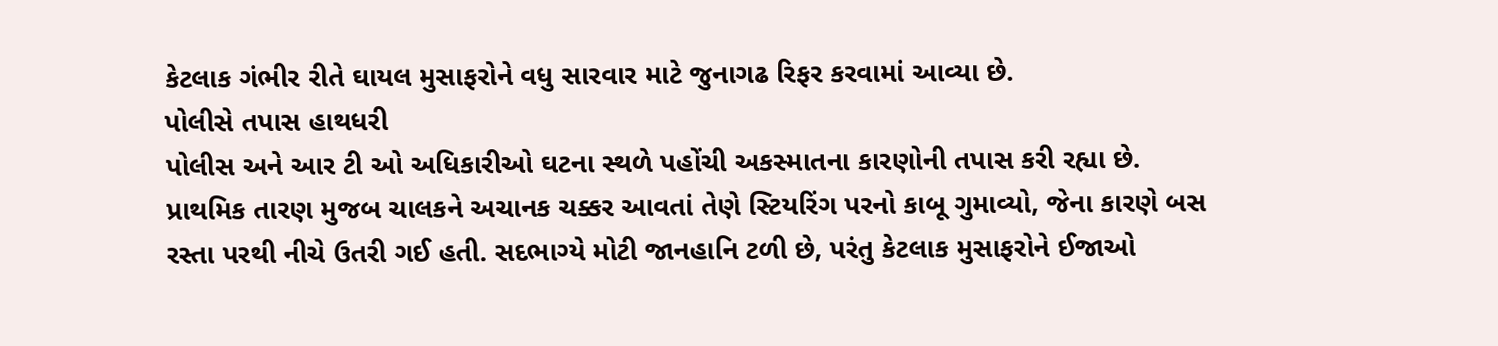કેટલાક ગંભીર રીતે ઘાયલ મુસાફરોને વધુ સારવાર માટે જુનાગઢ રિફર કરવામાં આવ્યા છે.
પોલીસે તપાસ હાથધરી
પોલીસ અને આર ટી ઓ અધિકારીઓ ઘટના સ્થળે પહોંચી અકસ્માતના કારણોની તપાસ કરી રહ્યા છે. પ્રાથમિક તારણ મુજબ ચાલકને અચાનક ચક્કર આવતાં તેણે સ્ટિયરિંગ પરનો કાબૂ ગુમાવ્યો, જેના કારણે બસ રસ્તા પરથી નીચે ઉતરી ગઈ હતી. સદભાગ્યે મોટી જાનહાનિ ટળી છે, પરંતુ કેટલાક મુસાફરોને ઈજાઓ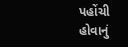પહોંચી હોવાનું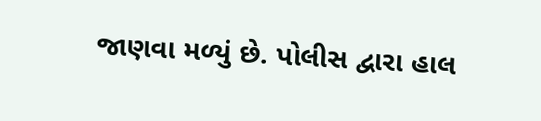જાણવા મળ્યું છે. પોલીસ દ્વારા હાલ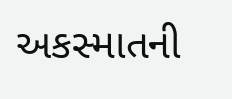અકસ્માતની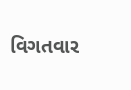વિગતવાર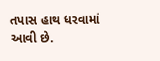તપાસ હાથ ધરવામાં આવી છે.